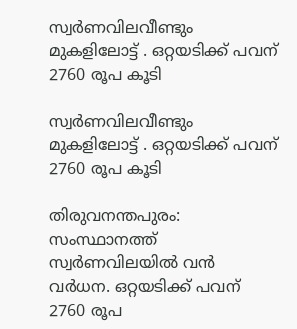സ്വർണവിലവീണ്ടും മുകളിലോട്ട് . ഒറ്റയടിക്ക് പവന് 2760 രൂപ കൂടി

സ്വർണവിലവീണ്ടും മുകളിലോട്ട് . ഒറ്റയടിക്ക് പവന് 2760 രൂപ കൂടി

തിരുവനന്തപുരം: സംസ്ഥാനത്ത് സ്വർണവിലയിൽ വൻ വർധന. ഒറ്റയടിക്ക് പവന് 2760 രൂപ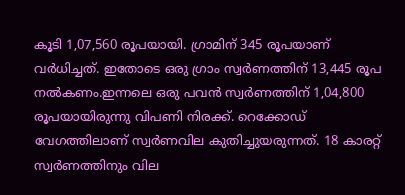കൂടി 1,07,560 രൂപയായി. ഗ്രാമിന് 345 രൂപയാണ് വർധിച്ചത്. ഇതോടെ ഒരു ഗ്രാം സ്വർണത്തിന് 13,445 രൂപ നൽകണം.ഇന്നലെ ഒരു പവൻ സ്വർണത്തിന് 1,04,800 രൂപയായിരുന്നു വിപണി നിരക്ക്. റെക്കോഡ് വേഗത്തിലാണ് സ്വർണവില കുതിച്ചുയരുന്നത്. 18 കാരറ്റ് സ്വർണത്തിനും വില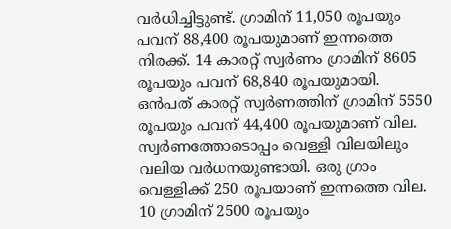വർധിച്ചിട്ടുണ്ട്. ഗ്രാമിന് 11,050 രൂപയും പവന് 88,400 രൂപയുമാണ് ഇന്നത്തെ നിരക്ക്. 14 കാരറ്റ് സ്വർണം ഗ്രാമിന് 8605 രൂപയും പവന് 68,840 രൂപയുമായി. ഒൻപത് കാരറ്റ് സ്വർണത്തിന് ഗ്രാമിന് 5550 രൂപയും പവന് 44,400 രൂപയുമാണ് വില. സ്വർണത്തോടൊപ്പം വെള്ളി വിലയിലും വലിയ വർധനയുണ്ടായി. ഒരു ഗ്രാം വെള്ളിക്ക് 250 രൂപയാണ് ഇന്നത്തെ വില. 10 ഗ്രാമിന് 2500 രൂപയും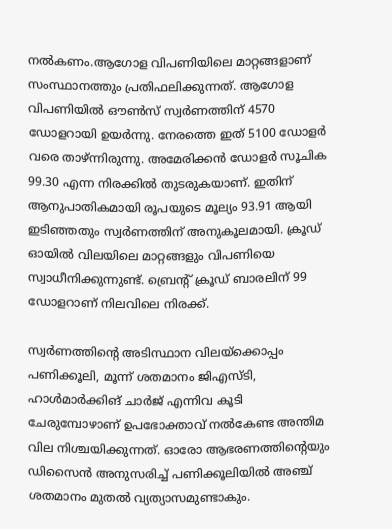നൽകണം.ആഗോള വിപണിയിലെ മാറ്റങ്ങളാണ് സംസ്ഥാനത്തും പ്രതിഫലിക്കുന്നത്. ആഗോള വിപണിയിൽ ഔൺസ് സ്വർണത്തിന് 4570 ഡോളറായി ഉയർന്നു. നേരത്തെ ഇത് 5100 ഡോളർ വരെ താഴ്ന്നിരുന്നു. അമേരിക്കൻ ഡോളർ സൂചിക 99.30 എന്ന നിരക്കിൽ തുടരുകയാണ്. ഇതിന് ആനുപാതികമായി രൂപയുടെ മൂല്യം 93.91 ആയി ഇടിഞ്ഞതും സ്വർണത്തിന് അനുകൂലമായി. ക്രൂഡ് ഓയിൽ വിലയിലെ മാറ്റങ്ങളും വിപണിയെ സ്വാധീനിക്കുന്നുണ്ട്. ബ്രെൻ്റ് ക്രൂഡ് ബാരലിന് 99 ഡോളറാണ് നിലവിലെ നിരക്ക്.

സ്വർണത്തിൻ്റെ അടിസ്ഥാന വിലയ്‌ക്കൊപ്പം പണിക്കൂലി, മൂന്ന് ശതമാനം ജിഎസ്ടി, ഹാൾമാർക്കിങ് ചാർജ് എന്നിവ കൂടി ചേരുമ്പോഴാണ് ഉപഭോക്താവ് നൽകേണ്ട അന്തിമ വില നിശ്ചയിക്കുന്നത്. ഓരോ ആഭരണത്തിൻ്റെയും ഡിസൈൻ അനുസരിച്ച് പണിക്കൂലിയിൽ അഞ്ച് ശതമാനം മുതൽ വ്യത്യാസമുണ്ടാകും.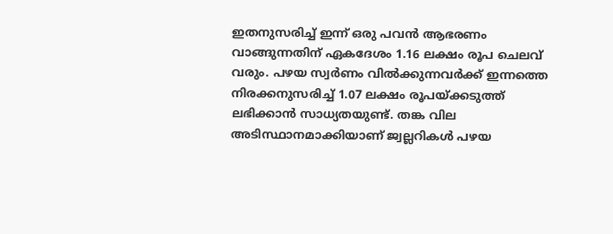ഇതനുസരിച്ച് ഇന്ന് ഒരു പവൻ ആഭരണം വാങ്ങുന്നതിന് ഏകദേശം 1.16 ലക്ഷം രൂപ ചെലവ് വരും. പഴയ സ്വർണം വിൽക്കുന്നവർക്ക് ഇന്നത്തെ നിരക്കനുസരിച്ച് 1.07 ലക്ഷം രൂപയ്ക്കടുത്ത് ലഭിക്കാൻ സാധ്യതയുണ്ട്. തങ്ക വില അടിസ്ഥാനമാക്കിയാണ് ജ്വല്ലറികൾ പഴയ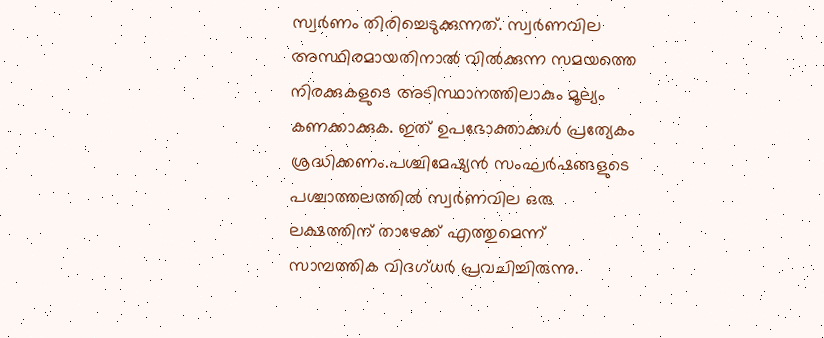സ്വർണം തിരിച്ചെടുക്കുന്നത്. സ്വർണവില അസ്ഥിരമായതിനാൽ വിൽക്കുന്ന സമയത്തെ നിരക്കുകളുടെ അടിസ്ഥാനത്തിലാകും മൂല്യം കണക്കാക്കുക. ഇത് ഉപഭോക്താക്കൾ പ്രത്യേകം ശ്രദ്ധിക്കണം.പശ്ചിമേഷ്യൻ സംഘർഷങ്ങളുടെ പശ്ചാത്തലത്തിൽ സ്വർണവില ഒരു ലക്ഷത്തിന് താഴേക്ക് എത്തുമെന്ന് സാമ്പത്തിക വിദഗ്ധർ പ്രവചിച്ചിരുന്നു.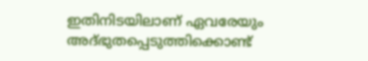ഇതിനിടയിലാണ് ഏവരേയും അദ്ഭുതപ്പെടുത്തിക്കൊണ്ട്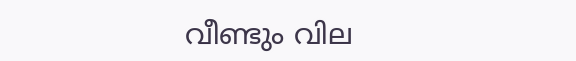വീണ്ടും വില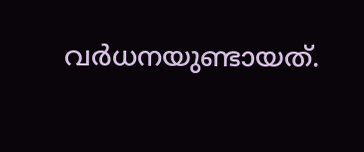വർധനയുണ്ടായത്.